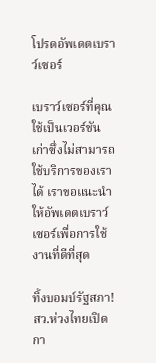โปรดอัพเดตเบราว์เซอร์

เบราว์เซอร์ที่คุณใช้เป็นเวอร์ชันเก่าซึ่งไม่สามารถใช้บริการของเราได้ เราขอแนะนำให้อัพเดตเบราว์เซอร์เพื่อการใช้งานที่ดีที่สุด

ทิ้งบอมบ์รัฐสภา! สว.ห่วงไทยเปิดกา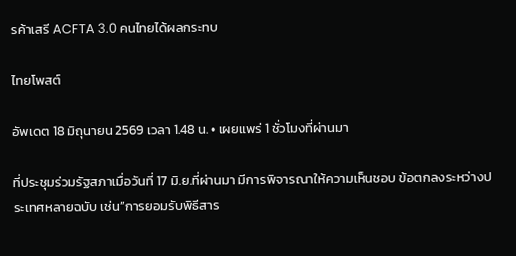รค้าเสรี ACFTA 3.0 คนไทยได้ผลกระทบ

ไทยโพสต์

อัพเดต 18 มิถุนายน 2569 เวลา 1.48 น. • เผยแพร่ 1 ชั่วโมงที่ผ่านมา

ที่ประชุมร่วมรัฐสภาเมื่อวันที่ 17 มิ.ย.ที่ผ่านมา มีการพิจารณาให้ความเห็นชอบ ข้อตกลงระหว่างประเทศหลายฉบับ เช่น”การยอมรับพิธีสาร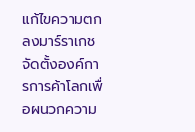แก้ไขความตกลงมาร์ราเกชจัดตั้งองค์การการค้าโลกเพื่อผนวกความ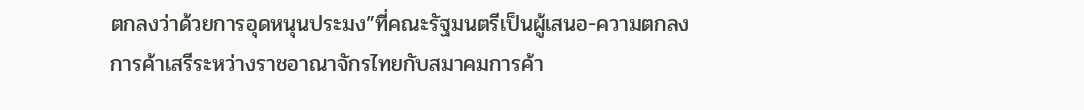ตกลงว่าด้วยการอุดหนุนประมง”ที่คณะรัฐมนตรีเป็นผู้เสนอ-ความตกลงการค้าเสรีระหว่างราชอาณาจักรไทยกับสมาคมการค้า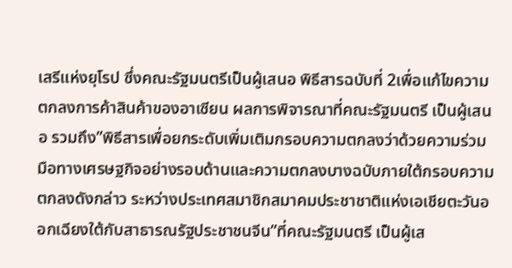เสรีแห่งยุโรป ซึ่งคณะรัฐมนตรีเป็นผู้เสนอ พิธีสารฉบับที่ 2เพื่อแก้ไขความตกลงการค้าสินค้าของอาเซียน ผลการพิจารณาที่คณะรัฐมนตรี เป็นผู้เสนอ รวมถึง”พิธีสารเพื่อยกระดับเพิ่มเติมกรอบความตกลงว่าด้วยความร่วมมือทางเศรษฐกิจอย่างรอบด้านและความตกลงบางฉบับภายใต้กรอบความตกลงดังกล่าว ระหว่างประเทศสมาชิกสมาคมประชาชาติแห่งเอเชียตะวันออกเฉียงใต้กับสาธารณรัฐประชาชนจีน”ที่คณะรัฐมนตรี เป็นผู้เส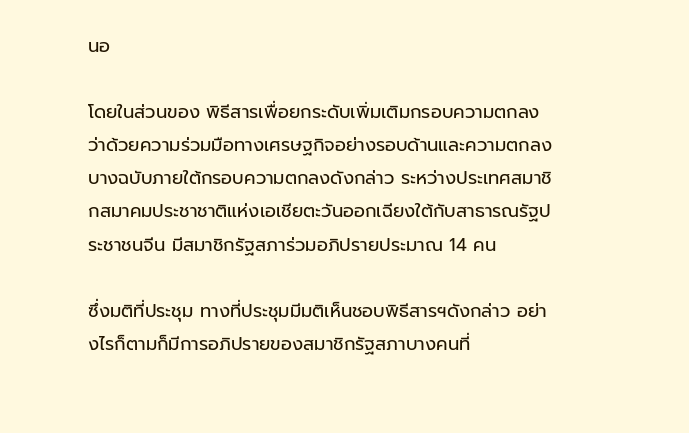นอ

โดยในส่วนของ พิธีสารเพื่อยกระดับเพิ่มเติมกรอบความตกลงว่าด้วยความร่วมมือทางเศรษฐกิจอย่างรอบด้านและความตกลงบางฉบับภายใต้กรอบความตกลงดังกล่าว ระหว่างประเทศสมาชิกสมาคมประชาชาติแห่งเอเชียตะวันออกเฉียงใต้กับสาธารณรัฐประชาชนจีน มีสมาชิกรัฐสภาร่วมอภิปรายประมาณ 14 คน

ซึ่งมติที่ประชุม ทางที่ประชุมมีมติเห็นชอบพิธีสารฯดังกล่าว อย่างไรก็ตามก็มีการอภิปรายของสมาชิกรัฐสภาบางคนที่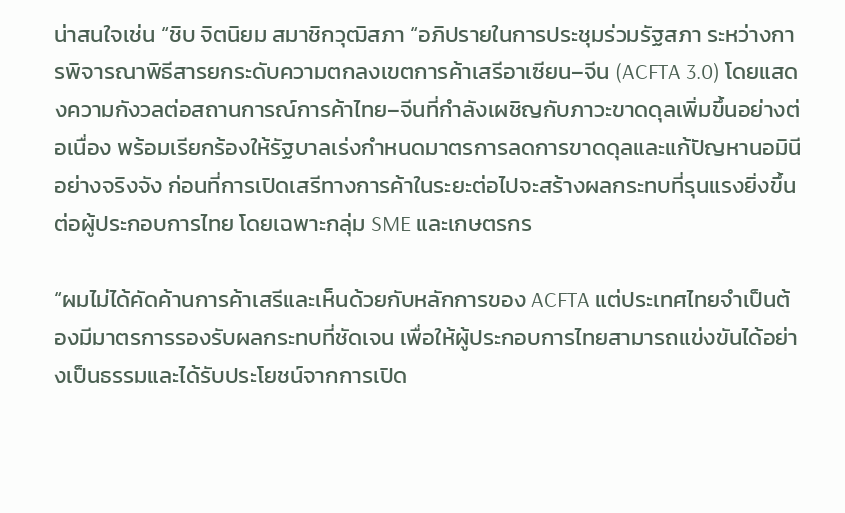น่าสนใจเช่น “ชิบ จิตนิยม สมาชิกวุฒิสภา “อภิปรายในการประชุมร่วมรัฐสภา ระหว่างการพิจารณาพิธีสารยกระดับความตกลงเขตการค้าเสรีอาเซียน–จีน (ACFTA 3.0) โดยแสดงความกังวลต่อสถานการณ์การค้าไทย–จีนที่กำลังเผชิญกับภาวะขาดดุลเพิ่มขึ้นอย่างต่อเนื่อง พร้อมเรียกร้องให้รัฐบาลเร่งกำหนดมาตรการลดการขาดดุลและแก้ปัญหานอมินีอย่างจริงจัง ก่อนที่การเปิดเสรีทางการค้าในระยะต่อไปจะสร้างผลกระทบที่รุนแรงยิ่งขึ้นต่อผู้ประกอบการไทย โดยเฉพาะกลุ่ม SME และเกษตรกร

“ผมไม่ได้คัดค้านการค้าเสรีและเห็นด้วยกับหลักการของ ACFTA แต่ประเทศไทยจำเป็นต้องมีมาตรการรองรับผลกระทบที่ชัดเจน เพื่อให้ผู้ประกอบการไทยสามารถแข่งขันได้อย่างเป็นธรรมและได้รับประโยชน์จากการเปิด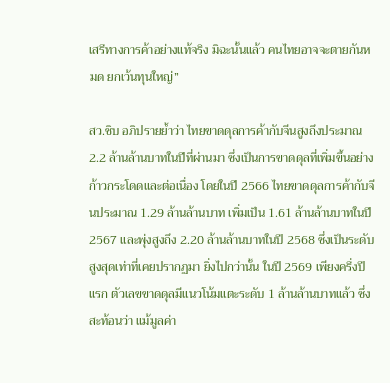เสรีทางการค้าอย่างแท้จริง มิฉะนั้นแล้ว คนไทยอาจจะตายกันหมด ยกเว้นทุนใหญ่”

สว.ชิบ อภิปรายย้ำว่า ไทยขาดดุลการค้ากับจีนสูงถึงประมาณ 2.2 ล้านล้านบาทในปีที่ผ่านมา ซึ่งเป็นการขาดดุลที่เพิ่มขึ้นอย่างก้าวกระโดดและต่อเนื่อง โดยในปี 2566 ไทยขาดดุลการค้ากับจีนประมาณ 1.29 ล้านล้านบาท เพิ่มเป็น 1.61 ล้านล้านบาทในปี 2567 และพุ่งสูงถึง 2.20 ล้านล้านบาทในปี 2568 ซึ่งเป็นระดับสูงสุดเท่าที่เคยปรากฏมา ยิ่งไปกว่านั้น ในปี 2569 เพียงครึ่งปีแรก ตัวเลขขาดดุลมีแนวโน้มแตะระดับ 1 ล้านล้านบาทแล้ว ซึ่งสะท้อนว่า แม้มูลค่า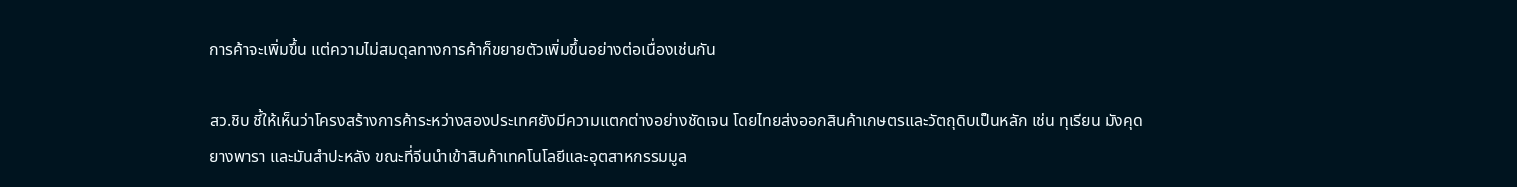การค้าจะเพิ่มขึ้น แต่ความไม่สมดุลทางการค้าก็ขยายตัวเพิ่มขึ้นอย่างต่อเนื่องเช่นกัน

สว.ชิบ ชี้ให้เห็นว่าโครงสร้างการค้าระหว่างสองประเทศยังมีความแตกต่างอย่างชัดเจน โดยไทยส่งออกสินค้าเกษตรและวัตถุดิบเป็นหลัก เช่น ทุเรียน มังคุด ยางพารา และมันสำปะหลัง ขณะที่จีนนำเข้าสินค้าเทคโนโลยีและอุตสาหกรรมมูล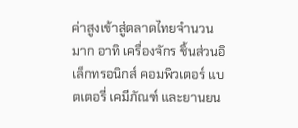ค่าสูงเข้าสู่ตลาดไทยจำนวนมาก อาทิ เครื่องจักร ชิ้นส่วนอิเล็กทรอนิกส์ คอมพิวเตอร์ แบตเตอรี่ เคมีภัณฑ์ และยานยน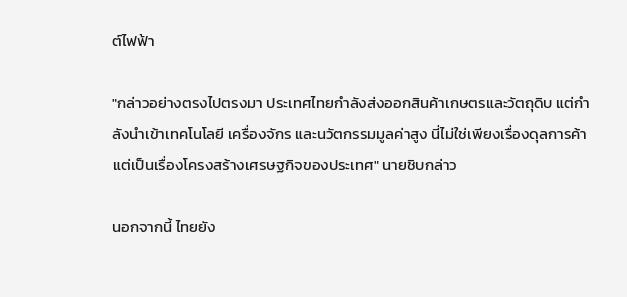ต์ไฟฟ้า

"กล่าวอย่างตรงไปตรงมา ประเทศไทยกำลังส่งออกสินค้าเกษตรและวัตถุดิบ แต่กำลังนำเข้าเทคโนโลยี เครื่องจักร และนวัตกรรมมูลค่าสูง นี่ไม่ใช่เพียงเรื่องดุลการค้า แต่เป็นเรื่องโครงสร้างเศรษฐกิจของประเทศ" นายชิบกล่าว

นอกจากนี้ ไทยยัง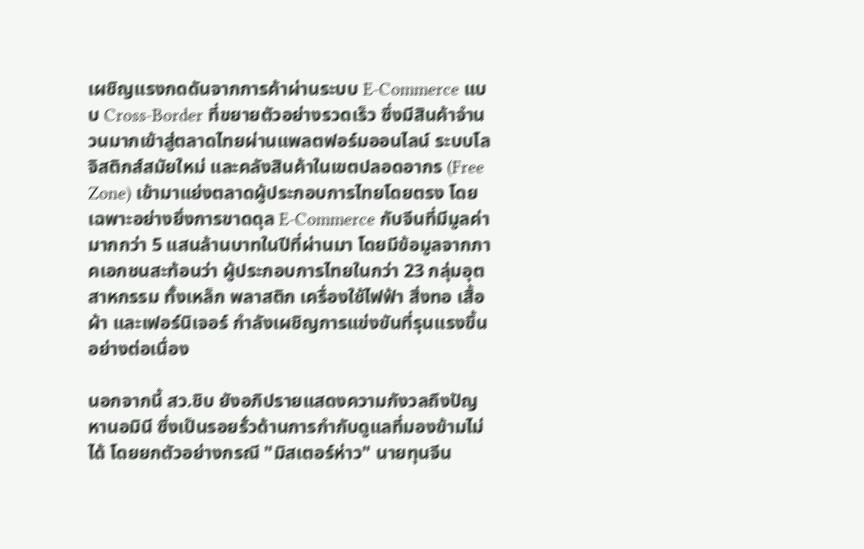เผชิญแรงกดดันจากการค้าผ่านระบบ E-Commerce แบบ Cross-Border ที่ขยายตัวอย่างรวดเร็ว ซึ่งมีสินค้าจำนวนมากเข้าสู่ตลาดไทยผ่านแพลตฟอร์มออนไลน์ ระบบโลจิสติกส์สมัยใหม่ และคลังสินค้าในเขตปลอดอากร (Free Zone) เข้ามาแย่งตลาดผู้ประกอบการไทยโดยตรง โดยเฉพาะอย่างยิ่งการขาดดุล E-Commerce กับจีนที่มีมูลค่ามากกว่า 5 แสนล้านบาทในปีที่ผ่านมา โดยมีข้อมูลจากภาคเอกชนสะท้อนว่า ผู้ประกอบการไทยในกว่า 23 กลุ่มอุตสาหกรรม ทั้งเหล็ก พลาสติก เครื่องใช้ไฟฟ้า สิ่งทอ เสื้อผ้า และเฟอร์นิเจอร์ กำลังเผชิญการแข่งขันที่รุนแรงขึ้นอย่างต่อเนื่อง

นอกจากนี้ สว.ชิบ ยังอภิปรายแสดงความกังวลถึงปัญหานอมินี ซึ่งเป็นรอยรั่วด้านการกำกับดูแลที่มองข้ามไม่ได้ โดยยกตัวอย่างกรณี "มิสเตอร์ห่าว" นายทุนจีน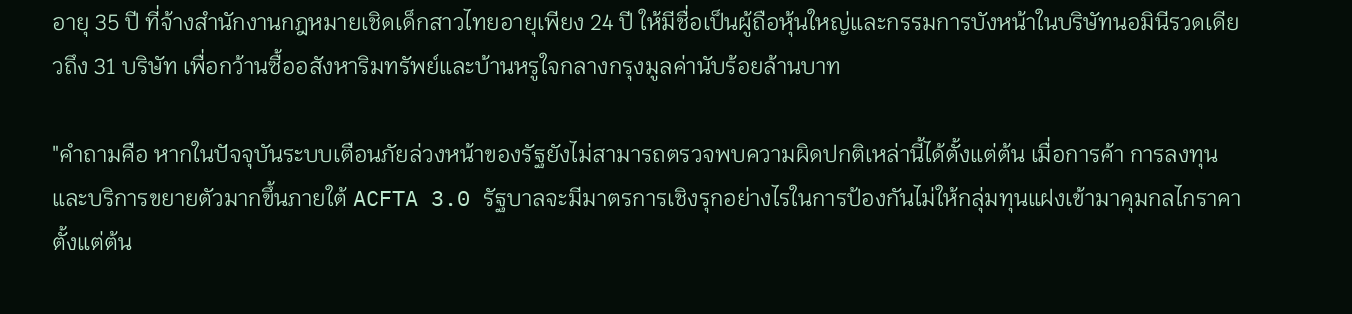อายุ 35 ปี ที่จ้างสำนักงานกฎหมายเชิดเด็กสาวไทยอายุเพียง 24 ปี ให้มีชื่อเป็นผู้ถือหุ้นใหญ่และกรรมการบังหน้าในบริษัทนอมินีรวดเดียวถึง 31 บริษัท เพื่อกว้านซื้ออสังหาริมทรัพย์และบ้านหรูใจกลางกรุงมูลค่านับร้อยล้านบาท

"คำถามคือ หากในปัจจุบันระบบเตือนภัยล่วงหน้าของรัฐยังไม่สามารถตรวจพบความผิดปกติเหล่านี้ได้ตั้งแต่ต้น เมื่อการค้า การลงทุน และบริการขยายตัวมากขึ้นภายใต้ ACFTA 3.0 รัฐบาลจะมีมาตรการเชิงรุกอย่างไรในการป้องกันไม่ให้กลุ่มทุนแฝงเข้ามาคุมกลไกราคาตั้งแต่ต้น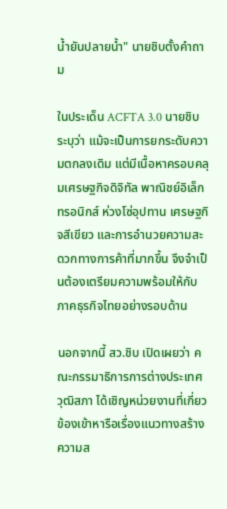น้ำยันปลายน้ำ" นายชิบตั้งคำถาม

ในประเด็น ACFTA 3.0 นายชิบระบุว่า แม้จะเป็นการยกระดับความตกลงเดิม แต่มีเนื้อหาครอบคลุมเศรษฐกิจดิจิทัล พาณิชย์อิเล็กทรอนิกส์ ห่วงโซ่อุปทาน เศรษฐกิจสีเขียว และการอำนวยความสะดวกทางการค้าที่มากขึ้น จึงจำเป็นต้องเตรียมความพร้อมให้กับภาคธุรกิจไทยอย่างรอบด้าน

นอกจากนี้ สว.ชิบ เปิดเผยว่า คณะกรรมาธิการการต่างประเทศ วุฒิสภา ได้เชิญหน่วยงานที่เกี่ยวข้องเข้าหารือเรื่องแนวทางสร้างความส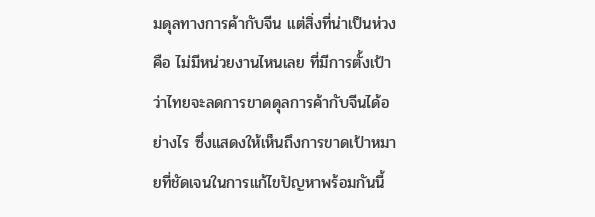มดุลทางการค้ากับจีน แต่สิ่งที่น่าเป็นห่วงคือ ไม่มีหน่วยงานไหนเลย ที่มีการตั้งเป้าว่าไทยจะลดการขาดดุลการค้ากับจีนได้อย่างไร ซึ่งแสดงให้เห็นถึงการขาดเป้าหมายที่ชัดเจนในการแก้ไขปัญหาพร้อมกันนี้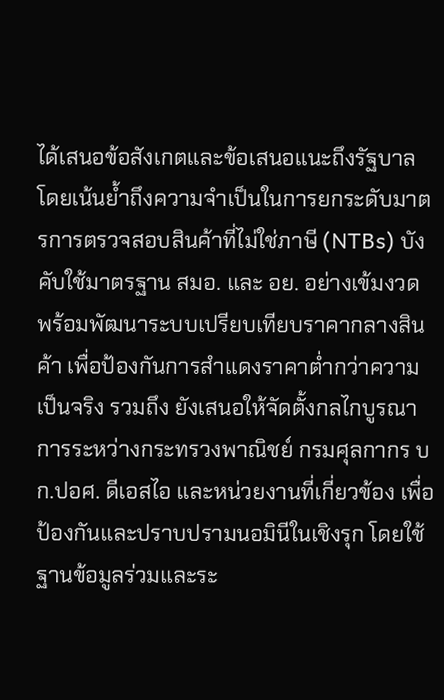ได้เสนอข้อสังเกตและข้อเสนอแนะถึงรัฐบาล โดยเน้นย้ำถึงความจำเป็นในการยกระดับมาตรการตรวจสอบสินค้าที่ไม่ใช่ภาษี (NTBs) บังคับใช้มาตรฐาน สมอ. และ อย. อย่างเข้มงวด พร้อมพัฒนาระบบเปรียบเทียบราคากลางสินค้า เพื่อป้องกันการสำแดงราคาต่ำกว่าความเป็นจริง รวมถึง ยังเสนอให้จัดตั้งกลไกบูรณาการระหว่างกระทรวงพาณิชย์ กรมศุลกากร บก.ปอศ. ดีเอสไอ และหน่วยงานที่เกี่ยวข้อง เพื่อป้องกันและปราบปรามนอมินีในเชิงรุก โดยใช้ฐานข้อมูลร่วมและระ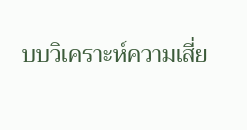บบวิเคราะห์ความเสี่ย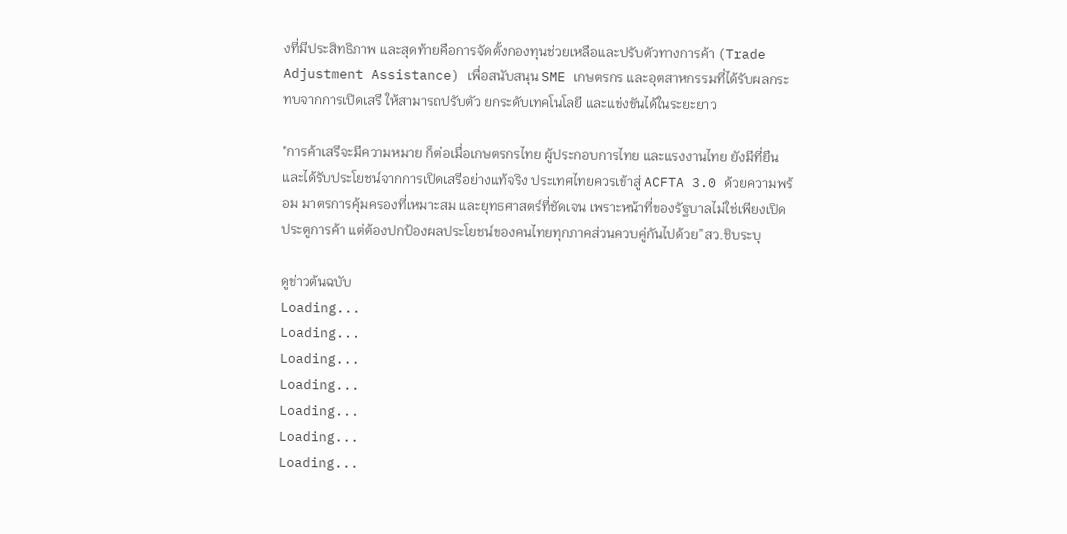งที่มีประสิทธิภาพ และสุดท้ายคือการจัดตั้งกองทุนช่วยเหลือและปรับตัวทางการค้า (Trade Adjustment Assistance) เพื่อสนับสนุน SME เกษตรกร และอุตสาหกรรมที่ได้รับผลกระทบจากการเปิดเสรี ให้สามารถปรับตัว ยกระดับเทคโนโลยี และแข่งขันได้ในระยะยาว

"การค้าเสรีจะมีความหมาย ก็ต่อเมื่อเกษตรกรไทย ผู้ประกอบการไทย และแรงงานไทย ยังมีที่ยืนและได้รับประโยชน์จากการเปิดเสรีอย่างแท้จริง ประเทศไทยควรเข้าสู่ ACFTA 3.0 ด้วยความพร้อม มาตรการคุ้มครองที่เหมาะสม และยุทธศาสตร์ที่ชัดเจน เพราะหน้าที่ของรัฐบาลไม่ใช่เพียงเปิดประตูการค้า แต่ต้องปกป้องผลประโยชน์ของคนไทยทุกภาคส่วนควบคู่กันไปด้วย”สว.ชิบระบุ

ดูข่าวต้นฉบับ
Loading...
Loading...
Loading...
Loading...
Loading...
Loading...
Loading...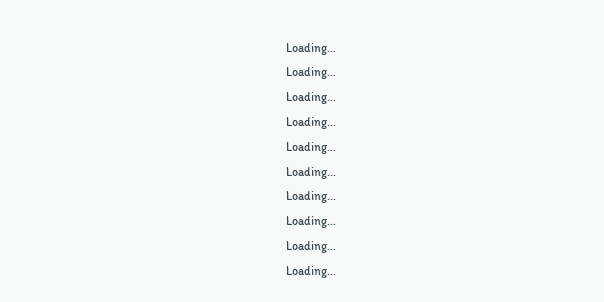Loading...
Loading...
Loading...
Loading...
Loading...
Loading...
Loading...
Loading...
Loading...
Loading...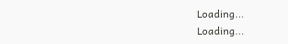Loading...
Loading...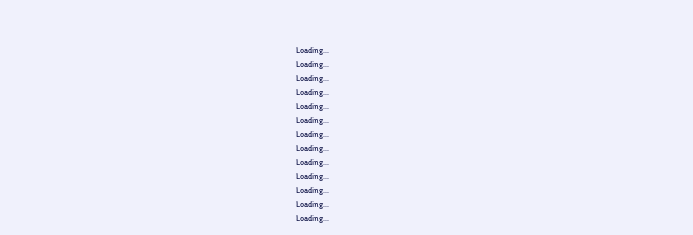Loading...
Loading...
Loading...
Loading...
Loading...
Loading...
Loading...
Loading...
Loading...
Loading...
Loading...
Loading...
Loading...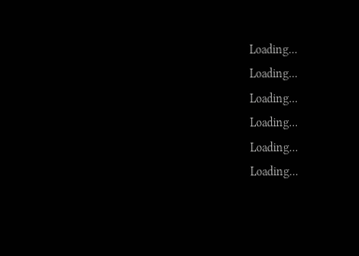Loading...
Loading...
Loading...
Loading...
Loading...
Loading...